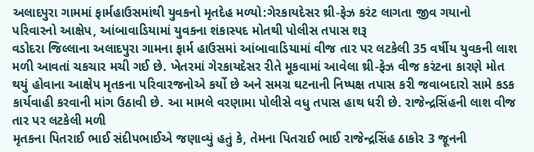અલાદપુરા ગામમાં ફાર્મહાઉસમાંથી યુવકનો મૃતદેહ મળ્યો:ગેરકાયદેસર થ્રી-ફેઝ કરંટ લાગતા જીવ ગયાનો પરિવારનો આક્ષેપ, આંબાવાડિયામાં યુવકના શંકાસ્પદ મોતથી પોલીસ તપાસ શરૂ
વડોદરા જિલ્લાના અલાદપુરા ગામના ફાર્મ હાઉસમાં આંબાવાડિયામાં વીજ તાર પર લટકેલી 35 વર્ષીય યુવકની લાશ મળી આવતાં ચકચાર મચી ગઈ છે. ખેતરમાં ગેરકાયદેસર રીતે મૂકવામાં આવેલા થ્રી-ફેઝ વીજ કરંટના કારણે મોત થયું હોવાના આક્ષેપ મૃતકના પરિવારજનોએ કર્યો છે અને સમગ્ર ઘટનાની નિષ્પક્ષ તપાસ કરી જવાબદારો સામે કડક કાર્યવાહી કરવાની માંગ ઉઠાવી છે. આ મામલે વરણામા પોલીસે વધુ તપાસ હાથ ધરી છે. રાજેન્દ્રસિંહની લાશ વીજ તાર પર લટકેલી મળી
મૃતકના પિતરાઈ ભાઈ સંદીપભાઈએ જણાવ્યું હતું કે, તેમના પિતરાઈ ભાઈ રાજેન્દ્રસિંહ ઠાકોર 3 જૂનની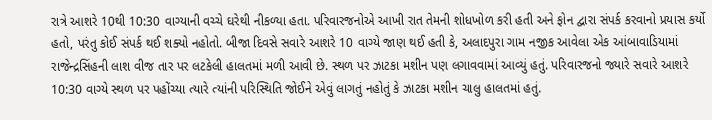રાત્રે આશરે 10થી 10:30 વાગ્યાની વચ્ચે ઘરેથી નીકળ્યા હતા. પરિવારજનોએ આખી રાત તેમની શોધખોળ કરી હતી અને ફોન દ્વારા સંપર્ક કરવાનો પ્રયાસ કર્યો હતો, પરંતુ કોઈ સંપર્ક થઈ શક્યો નહોતો. બીજા દિવસે સવારે આશરે 10 વાગ્યે જાણ થઈ હતી કે, અલાદપુરા ગામ નજીક આવેલા એક આંબાવાડિયામાં રાજેન્દ્રસિંહની લાશ વીજ તાર પર લટકેલી હાલતમાં મળી આવી છે. સ્થળ પર ઝાટકા મશીન પણ લગાવવામાં આવ્યું હતું. પરિવારજનો જ્યારે સવારે આશરે 10:30 વાગ્યે સ્થળ પર પહોંચ્યા ત્યારે ત્યાંની પરિસ્થિતિ જોઈને એવું લાગતું નહોતું કે ઝાટકા મશીન ચાલુ હાલતમાં હતું.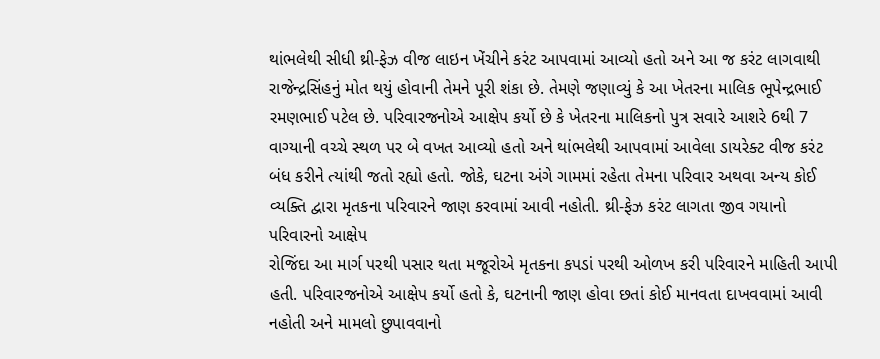થાંભલેથી સીધી થ્રી-ફેઝ વીજ લાઇન ખેંચીને કરંટ આપવામાં આવ્યો હતો અને આ જ કરંટ લાગવાથી રાજેન્દ્રસિંહનું મોત થયું હોવાની તેમને પૂરી શંકા છે. તેમણે જણાવ્યું કે આ ખેતરના માલિક ભૂપેન્દ્રભાઈ રમણભાઈ પટેલ છે. પરિવારજનોએ આક્ષેપ કર્યો છે કે ખેતરના માલિકનો પુત્ર સવારે આશરે 6થી 7 વાગ્યાની વચ્ચે સ્થળ પર બે વખત આવ્યો હતો અને થાંભલેથી આપવામાં આવેલા ડાયરેક્ટ વીજ કરંટ બંધ કરીને ત્યાંથી જતો રહ્યો હતો. જોકે, ઘટના અંગે ગામમાં રહેતા તેમના પરિવાર અથવા અન્ય કોઈ વ્યક્તિ દ્વારા મૃતકના પરિવારને જાણ કરવામાં આવી નહોતી. થ્રી-ફેઝ કરંટ લાગતા જીવ ગયાનો પરિવારનો આક્ષેપ
રોજિંદા આ માર્ગ પરથી પસાર થતા મજૂરોએ મૃતકના કપડાં પરથી ઓળખ કરી પરિવારને માહિતી આપી હતી. પરિવારજનોએ આક્ષેપ કર્યો હતો કે, ઘટનાની જાણ હોવા છતાં કોઈ માનવતા દાખવવામાં આવી નહોતી અને મામલો છુપાવવાનો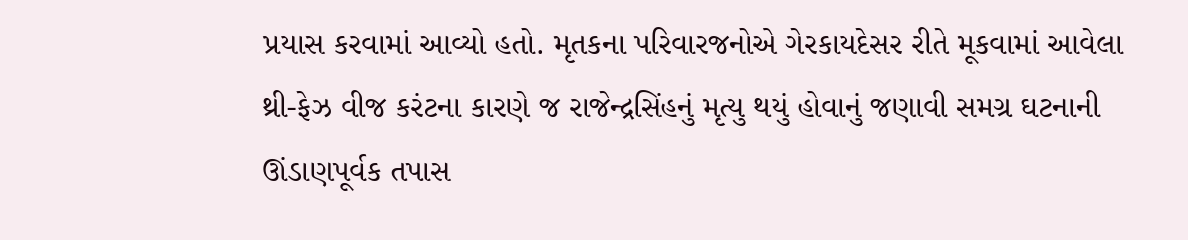પ્રયાસ કરવામાં આવ્યો હતો. મૃતકના પરિવારજનોએ ગેરકાયદેસર રીતે મૂકવામાં આવેલા થ્રી-ફેઝ વીજ કરંટના કારણે જ રાજેન્દ્રસિંહનું મૃત્યુ થયું હોવાનું જણાવી સમગ્ર ઘટનાની ઊંડાણપૂર્વક તપાસ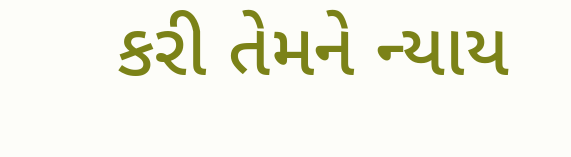કરી તેમને ન્યાય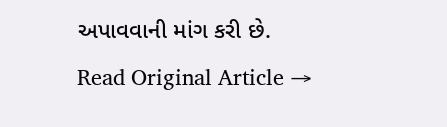અપાવવાની માંગ કરી છે.
Read Original Article →